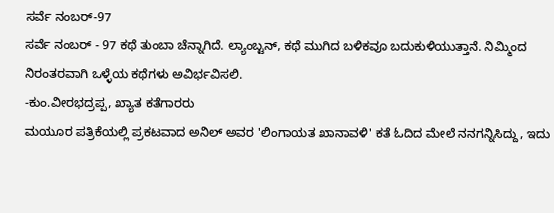ಸರ್ವೆ ನಂಬರ್-97
ಸರ್ವೆ ನಂಬರ್ - 97 ಕಥೆ ತುಂಬಾ ಚೆನ್ನಾಗಿದೆ. ಲ್ಯಾಂಬ್ಟನ್, ಕಥೆ ಮುಗಿದ ಬಳಿಕವೂ ಬದುಕುಳಿಯುತ್ತಾನೆ. ನಿಮ್ಮಿಂದ ನಿರಂತರವಾಗಿ ಒಳ್ಳೆಯ ಕಥೆಗಳು ಅವಿರ್ಭವಿಸಲಿ.
-ಕುಂ.ವೀರಭದ್ರಪ್ಪ, ಖ್ಯಾತ ಕತೆಗಾರರು
ಮಯೂರ ಪತ್ರಿಕೆಯಲ್ಲಿ ಪ್ರಕಟವಾದ ಅನಿಲ್ ಅವರ 'ಲಿಂಗಾಯತ ಖಾನಾವಳಿ' ಕತೆ ಓದಿದ ಮೇಲೆ ನನಗನ್ನಿಸಿದ್ದು, ಇದು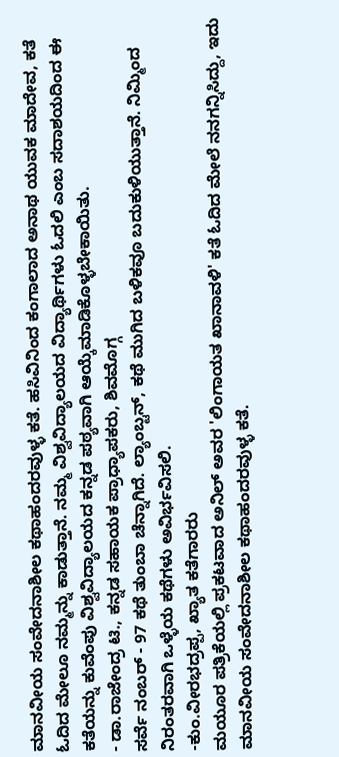ಮಾನವೀಯ ಸಂವೇದನಾಶೀಲ ಕಥಾಹಂದರವುಳ್ಳ ಕತೆ. ಹಸಿವಿನಿಂದ ಕಂಗಾಲಾದ ಅನಾಥ ಯುವಕ ಮಾದೇವ, ಕತೆ ಓದಿದ ಮೇಲೂ ನಮ್ಮನ್ನು ಕಾಡುತ್ತಾನೆ. ನಮ್ಮ ವಿಶ್ವವಿದ್ಯಾಲಯದ ವಿದ್ಯಾರ್ಥಿಗಳು ಓದಲಿ ಎಂಬ ಸದಾಶಯದಿಂದ ಈ ಕತೆಯನ್ನು ಕುವೆಂಪು ವಿಶ್ವವಿದ್ಯಾಲಯದ ಕನ್ನಡ ಪಠ್ಯವಾಗಿ ಆಯ್ಕೆಮಾಡಿಕೊಳ್ಳಬೇಕಾಯಿತು.
- ಡಾ.ರಾಜೇಂದ್ರ ಟಿ., ಕನ್ನಡ ಸಹಾಯಕ ಪ್ರಾಧ್ಯಾಪಕರು, ಶಿವಮೊಗ್ಗ
ಸರ್ವೆ ನಂಬರ್ - 97 ಕಥೆ ತುಂಬಾ ಚೆನ್ನಾಗಿದೆ. ಲ್ಯಾಂಬ್ಟನ್, ಕಥೆ ಮುಗಿದ ಬಳಿಕವೂ ಬದುಕುಳಿಯುತ್ತಾನೆ. ನಿಮ್ಮಿಂದ ನಿರಂತರವಾಗಿ ಒಳ್ಳೆಯ ಕಥೆಗಳು ಅವಿರ್ಭವಿಸಲಿ.
-ಕುಂ.ವೀರಭದ್ರಪ್ಪ, ಖ್ಯಾತ ಕತೆಗಾರರು
ಮಯೂರ ಪತ್ರಿಕೆಯಲ್ಲಿ ಪ್ರಕಟವಾದ ಅನಿಲ್ ಅವರ 'ಲಿಂಗಾಯತ ಖಾನಾವಳಿ' ಕತೆ ಓದಿದ ಮೇಲೆ ನನಗನ್ನಿಸಿದ್ದು, ಇದು ಮಾನವೀಯ ಸಂವೇದನಾಶೀಲ ಕಥಾಹಂದರವುಳ್ಳ ಕತೆ.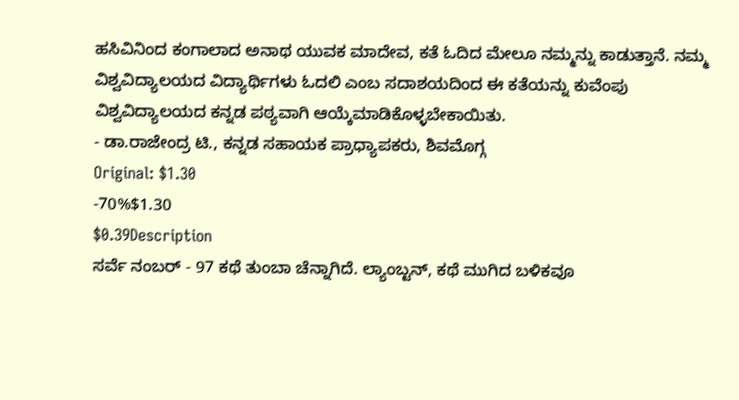ಹಸಿವಿನಿಂದ ಕಂಗಾಲಾದ ಅನಾಥ ಯುವಕ ಮಾದೇವ, ಕತೆ ಓದಿದ ಮೇಲೂ ನಮ್ಮನ್ನು ಕಾಡುತ್ತಾನೆ. ನಮ್ಮ ವಿಶ್ವವಿದ್ಯಾಲಯದ ವಿದ್ಯಾರ್ಥಿಗಳು ಓದಲಿ ಎಂಬ ಸದಾಶಯದಿಂದ ಈ ಕತೆಯನ್ನು ಕುವೆಂಪು ವಿಶ್ವವಿದ್ಯಾಲಯದ ಕನ್ನಡ ಪಠ್ಯವಾಗಿ ಆಯ್ಕೆಮಾಡಿಕೊಳ್ಳಬೇಕಾಯಿತು.
- ಡಾ.ರಾಜೇಂದ್ರ ಟಿ., ಕನ್ನಡ ಸಹಾಯಕ ಪ್ರಾಧ್ಯಾಪಕರು, ಶಿವಮೊಗ್ಗ
Original: $1.30
-70%$1.30
$0.39Description
ಸರ್ವೆ ನಂಬರ್ - 97 ಕಥೆ ತುಂಬಾ ಚೆನ್ನಾಗಿದೆ. ಲ್ಯಾಂಬ್ಟನ್, ಕಥೆ ಮುಗಿದ ಬಳಿಕವೂ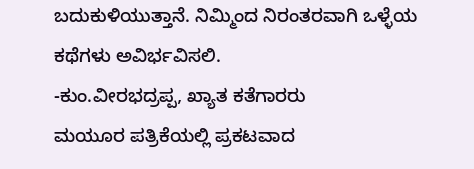ಬದುಕುಳಿಯುತ್ತಾನೆ. ನಿಮ್ಮಿಂದ ನಿರಂತರವಾಗಿ ಒಳ್ಳೆಯ ಕಥೆಗಳು ಅವಿರ್ಭವಿಸಲಿ.
-ಕುಂ.ವೀರಭದ್ರಪ್ಪ, ಖ್ಯಾತ ಕತೆಗಾರರು
ಮಯೂರ ಪತ್ರಿಕೆಯಲ್ಲಿ ಪ್ರಕಟವಾದ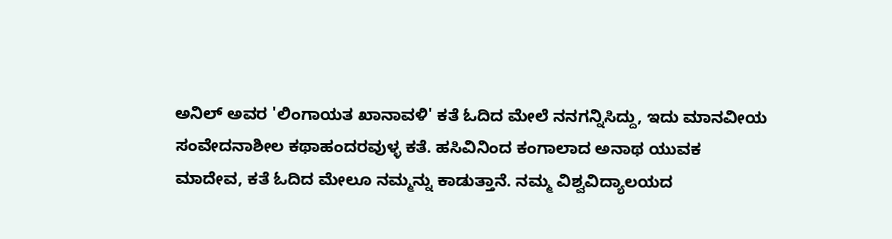ಅನಿಲ್ ಅವರ 'ಲಿಂಗಾಯತ ಖಾನಾವಳಿ' ಕತೆ ಓದಿದ ಮೇಲೆ ನನಗನ್ನಿಸಿದ್ದು, ಇದು ಮಾನವೀಯ ಸಂವೇದನಾಶೀಲ ಕಥಾಹಂದರವುಳ್ಳ ಕತೆ. ಹಸಿವಿನಿಂದ ಕಂಗಾಲಾದ ಅನಾಥ ಯುವಕ ಮಾದೇವ, ಕತೆ ಓದಿದ ಮೇಲೂ ನಮ್ಮನ್ನು ಕಾಡುತ್ತಾನೆ. ನಮ್ಮ ವಿಶ್ವವಿದ್ಯಾಲಯದ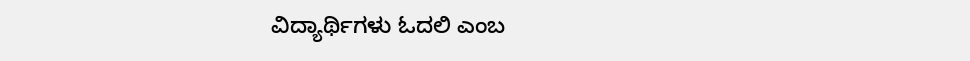ವಿದ್ಯಾರ್ಥಿಗಳು ಓದಲಿ ಎಂಬ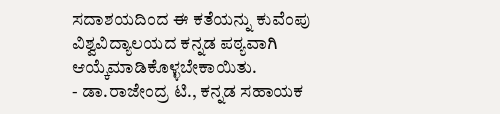ಸದಾಶಯದಿಂದ ಈ ಕತೆಯನ್ನು ಕುವೆಂಪು ವಿಶ್ವವಿದ್ಯಾಲಯದ ಕನ್ನಡ ಪಠ್ಯವಾಗಿ ಆಯ್ಕೆಮಾಡಿಕೊಳ್ಳಬೇಕಾಯಿತು.
- ಡಾ.ರಾಜೇಂದ್ರ ಟಿ., ಕನ್ನಡ ಸಹಾಯಕ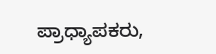ಪ್ರಾಧ್ಯಾಪಕರು,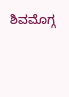ಶಿವಮೊಗ್ಗ